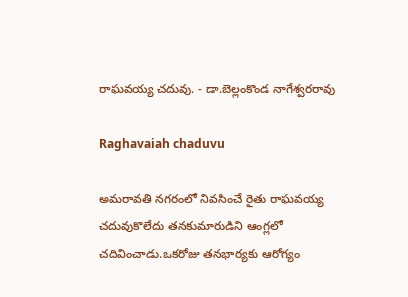రాఘవయ్య చదువు. - డా.బెల్లంకొండ నాగేశ్వరరావు

Raghavaiah chaduvu

అమరావతి నగరంలో నివసించే రైతు రాఘవయ్య చదువుకొలేదు తనకుమారుడిని ఆంగ్లలో చదివించాడు.ఒకరోజు తనభార్యకు ఆరోగ్యం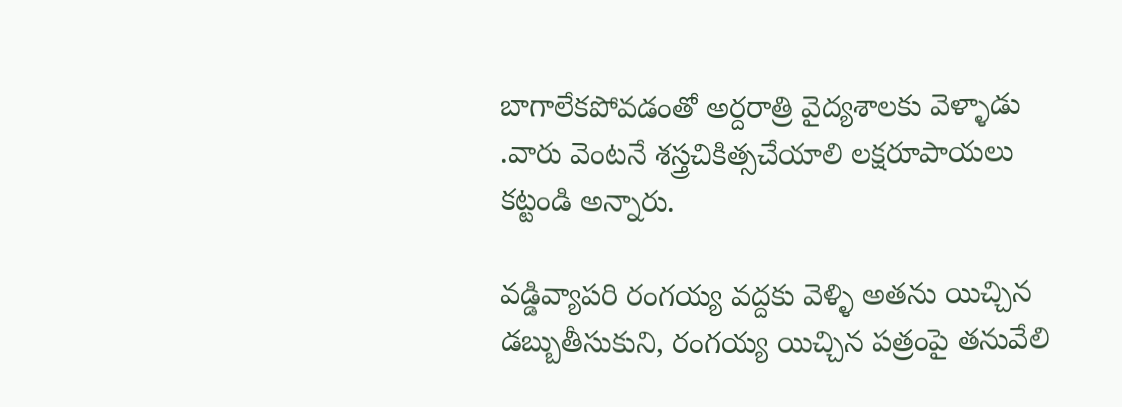బాగాలేకపోవడంతో అర్దరాత్రి వైద్యశాలకు వెళ్ళాడు .వారు వెంటనే శస్త్రచికిత్సచేయాలి లక్షరూపాయలు కట్టండి అన్నారు.

వడ్డివ్యాపరి రంగయ్య వద్దకు వెళ్ళి అతను యిచ్చిన డబ్బుతీసుకుని, రంగయ్య యిచ్చిన పత్రంపై తనువేలి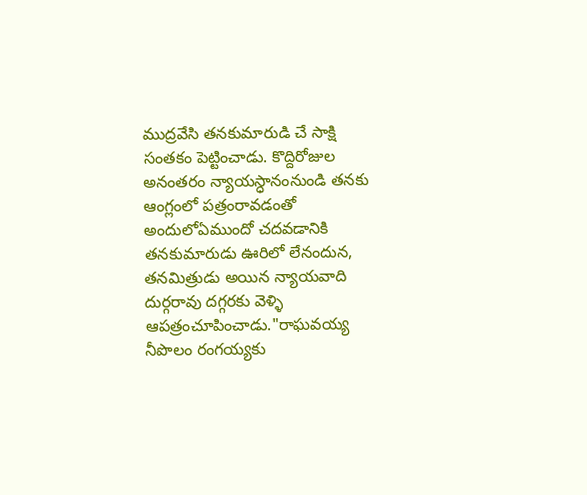ముద్రవేసి తనకుమారుడి చే సాక్షి సంతకం పెట్టించాడు. కొద్దిరోజుల అనంతరం న్యాయస్ధానంనుండి తనకు ఆంగ్లంలో పత్రంరావడంతో అందులోఏముందో చదవడానికి తనకుమారుడు ఊరిలో లేనందున, తనమిత్రుడు అయిన న్యాయవాది దుర్గరావు దగ్గరకు వెళ్ళి ఆపత్రంచూపించాడు."రాఘవయ్య నీపొలం రంగయ్యకు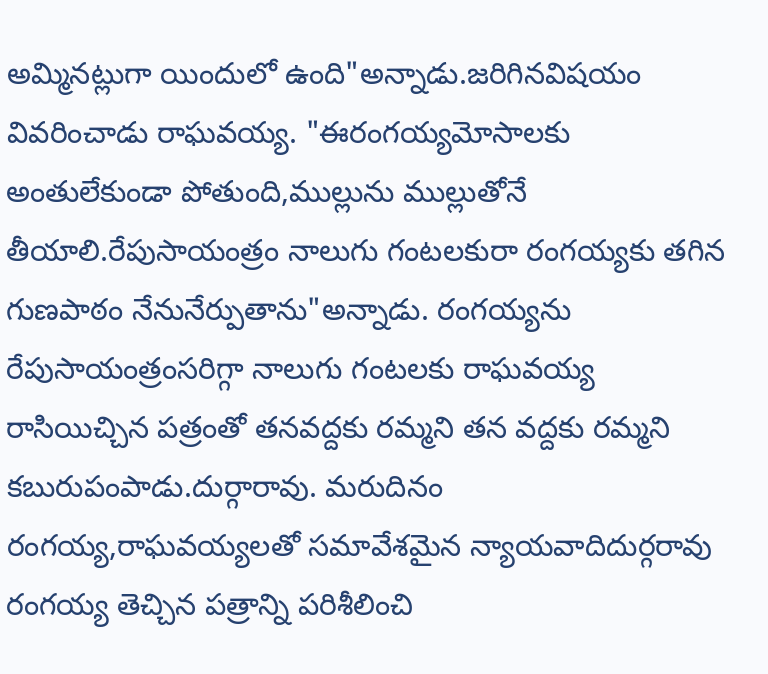అమ్మినట్లుగా యిందులో ఉంది"అన్నాడు.జరిగినవిషయం వివరించాడు రాఘవయ్య. "ఈరంగయ్యమోసాలకు అంతులేకుండా పోతుంది,ముల్లును ముల్లుతోనే తీయాలి.రేపుసాయంత్రం నాలుగు గంటలకురా రంగయ్యకు తగిన గుణపాఠం నేనునేర్పుతాను"అన్నాడు. రంగయ్యను రేపుసాయంత్రంసరిగ్గా నాలుగు గంటలకు రాఘవయ్య రాసియిచ్చిన పత్రంతో తనవద్దకు రమ్మని తన వద్దకు రమ్మని కబురుపంపాడు.దుర్గారావు. మరుదినం రంగయ్య,రాఘవయ్యలతో సమావేశమైన న్యాయవాదిదుర్గరావు రంగయ్య తెచ్చిన పత్రాన్ని పరిశీలించి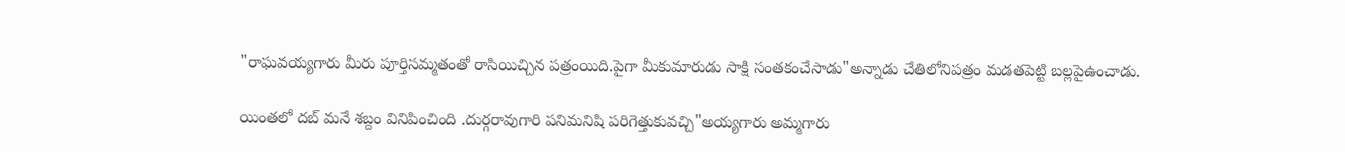"రాఘవయ్యగారు మీరు పూర్తిసమ్మతంతో రాసియిచ్చిన పత్రంయిది.పైగా మీకుమారుడు సాక్షి సంతకంచేసాడు"అన్నాడు చేతిలోనిపత్రం మడతపెట్టి బల్లపైఉంచాడు.

యింతలో దబ్ మనే శబ్దం వినిపించింది .దుర్గరావుగారి పనిమనిషి పరిగెత్తుకువచ్చి"అయ్యగారు అమ్మగారు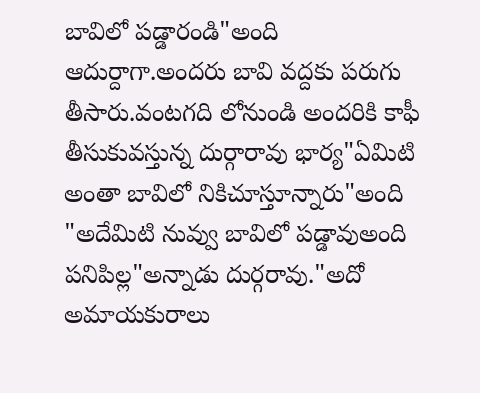బావిలో పడ్డారండి"అంది ఆదుర్దాగా.అందరు బావి వద్దకు పరుగు తీసారు.వంటగది లోనుండి అందరికి కాఫీ తీసుకువస్తున్న దుర్గారావు భార్య"ఏమిటి అంతా బావిలో నికిచూస్తూన్నారు"అంది "అదేమిటి నువ్వు బావిలో పడ్డావుఅంది పనిపిల్ల"అన్నాడు దుర్గరావు."అదో అమాయకురాలు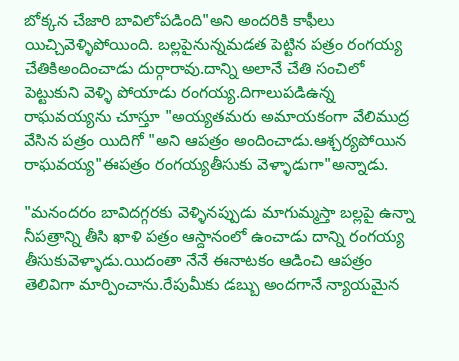బోక్కన చేజారి బావిలోపడింది"అని అందరికి కాఫీలు యిచ్చివెళ్ళిపోయింది. బల్లపైనున్నమడత పెట్టిన పత్రం రంగయ్య చేతికిఅందించాడు దుర్గారావు.దాన్ని అలానే చేతి సంచిలో పెట్టుకుని వెళ్ళి పోయాడు రంగయ్య.దిగాలుపడిఉన్న రాఘవయ్యను చూస్తూ "అయ్యతమరు అమాయకంగా వేలిముద్ర వేసిన పత్రం యిదిగో "అని ఆపత్రం అందించాడు.ఆశ్చర్యపోయిన రాఘవయ్య"ఈపత్రం రంగయ్యతీసుకు వెళ్ళాడుగా"అన్నాడు.

"మనందరం బావిదగ్గరకు వెళ్ళినప్పుడు మాగుమ్మస్తా బల్లపై ఉన్నా నీపత్రాన్ని తీసి ఖాళి పత్రం ఆస్దానంలో ఉంచాడు దాన్ని రంగయ్య తీసుకువెళ్ళాడు.యిదంతా నేనే ఈనాటకం ఆడించి ఆపత్రం తెలివిగా మార్పించాను.రేపుమీకు డబ్బు అందగానే న్యాయమైన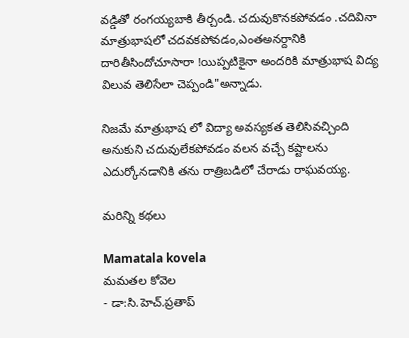వడ్డితో రంగయ్యబాకి తీర్చండి. చదువుకొనకపోవడం .చదివినా మాత్రుభాషలో చదవకపోవడం,ఎంతఅనర్దానికి దారితీసిందోచూసారా !యిప్పటికైనా అందరికి మాత్రుభాష విద్య విలువ తెలిసేలా చెప్పండి"అన్నాడు.

నిజమే మాత్రుభాష లో విద్యా అవస్యకత తెలిసివచ్చింది అనుకుని చదువులేకపోవడం వలన వచ్చే కష్టాలను ఎదుర్కోనడానికి తను రాత్రిబడిలో చేరాడు రాఘవయ్య.

మరిన్ని కథలు

Mamatala kovela
మమతల కోవెల
- డా:సి.హెచ్.ప్రతాప్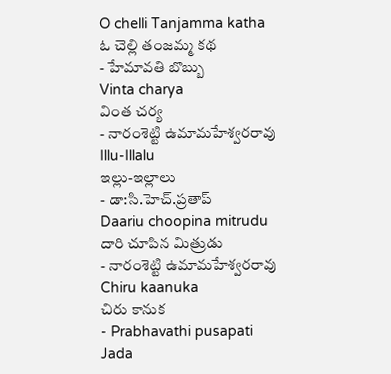O chelli Tanjamma katha
ఓ చెల్లి తంజమ్మ కథ
- హేమావతి బొబ్బు
Vinta charya
వింత చర్య
- నారంశెట్టి ఉమామహేశ్వరరావు
Illu-Illalu
ఇల్లు-ఇల్లాలు
- డా:సి.హెచ్.ప్రతాప్
Daariu choopina mitrudu
దారి చూపిన మిత్రుడు
- నారంశెట్టి ఉమామహేశ్వరరావు
Chiru kaanuka
చిరు కానుక
- Prabhavathi pusapati
Jada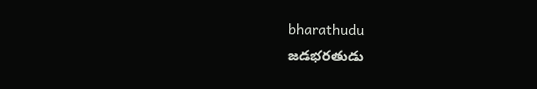bharathudu
జడభరతుడు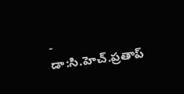- డా:సి.హెచ్.ప్రతాప్